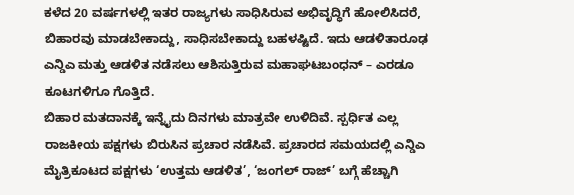ಕಳೆದ 20 ವರ್ಷಗಳಲ್ಲಿ ಇತರ ರಾಜ್ಯಗಳು ಸಾಧಿಸಿರುವ ಅಭಿವೃದ್ಧಿಗೆ ಹೋಲಿಸಿದರೆ, ಬಿಹಾರವು ಮಾಡಬೇಕಾದ್ದು, ಸಾಧಿಸಬೇಕಾದ್ದು ಬಹಳಷ್ಟಿದೆ. ಇದು ಆಡಳಿತಾರೂಢ ಎನ್ಡಿಎ ಮತ್ತು ಆಡಳಿತ ನಡೆಸಲು ಆಶಿಸುತ್ತಿರುವ ಮಹಾಘಟಬಂಧನ್ – ಎರಡೂ ಕೂಟಗಳಿಗೂ ಗೊತ್ತಿದೆ.
ಬಿಹಾರ ಮತದಾನಕ್ಕೆ ಇನ್ನೈದು ದಿನಗಳು ಮಾತ್ರವೇ ಉಳಿದಿವೆ. ಸ್ಪರ್ಧಿತ ಎಲ್ಲ ರಾಜಕೀಯ ಪಕ್ಷಗಳು ಬಿರುಸಿನ ಪ್ರಚಾರ ನಡೆಸಿವೆ. ಪ್ರಚಾರದ ಸಮಯದಲ್ಲಿ ಎನ್ಡಿಎ ಮೈತ್ರಿಕೂಟದ ಪಕ್ಷಗಳು ‘ಉತ್ತಮ ಆಡಳಿತ’, ‘ಜಂಗಲ್ ರಾಜ್’ ಬಗ್ಗೆ ಹೆಚ್ಚಾಗಿ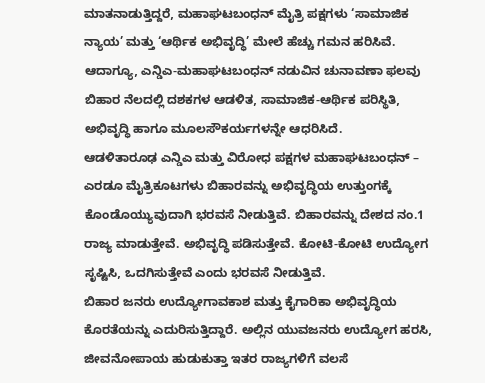ಮಾತನಾಡುತ್ತಿದ್ದರೆ, ಮಹಾಘಟಬಂಧನ್ ಮೈತ್ರಿ ಪಕ್ಷಗಳು ‘ಸಾಮಾಜಿಕ ನ್ಯಾಯ’ ಮತ್ತು ‘ಆರ್ಥಿಕ ಅಭಿವೃದ್ಧಿ’ ಮೇಲೆ ಹೆಚ್ಚು ಗಮನ ಹರಿಸಿವೆ. ಆದಾಗ್ಯೂ, ಎನ್ಡಿಎ-ಮಹಾಘಟಬಂಧನ್ ನಡುವಿನ ಚುನಾವಣಾ ಫಲವು ಬಿಹಾರ ನೆಲದಲ್ಲಿ ದಶಕಗಳ ಆಡಳಿತ, ಸಾಮಾಜಿಕ-ಆರ್ಥಿಕ ಪರಿಸ್ಥಿತಿ, ಅಭಿವೃದ್ಧಿ ಹಾಗೂ ಮೂಲಸೌಕರ್ಯಗಳನ್ನೇ ಆಧರಿಸಿದೆ.
ಆಡಳಿತಾರೂಢ ಎನ್ಡಿಎ ಮತ್ತು ವಿರೋಧ ಪಕ್ಷಗಳ ಮಹಾಘಟಬಂಧನ್ – ಎರಡೂ ಮೈತ್ರಿಕೂಟಗಳು ಬಿಹಾರವನ್ನು ಅಭಿವೃದ್ಧಿಯ ಉತ್ತುಂಗಕ್ಕೆ ಕೊಂಡೊಯ್ಯುವುದಾಗಿ ಭರವಸೆ ನೀಡುತ್ತಿವೆ. ಬಿಹಾರವನ್ನು ದೇಶದ ನಂ.1 ರಾಜ್ಯ ಮಾಡುತ್ತೇವೆ. ಅಭಿವೃದ್ಧಿ ಪಡಿಸುತ್ತೇವೆ. ಕೋಟಿ-ಕೋಟಿ ಉದ್ಯೋಗ ಸೃಷ್ಟಿಸಿ, ಒದಗಿಸುತ್ತೇವೆ ಎಂದು ಭರವಸೆ ನೀಡುತ್ತಿವೆ.
ಬಿಹಾರ ಜನರು ಉದ್ಯೋಗಾವಕಾಶ ಮತ್ತು ಕೈಗಾರಿಕಾ ಅಭಿವೃದ್ಧಿಯ ಕೊರತೆಯನ್ನು ಎದುರಿಸುತ್ತಿದ್ದಾರೆ. ಅಲ್ಲಿನ ಯುವಜನರು ಉದ್ಯೋಗ ಹರಸಿ, ಜೀವನೋಪಾಯ ಹುಡುಕುತ್ತಾ ಇತರ ರಾಜ್ಯಗಳಿಗೆ ವಲಸೆ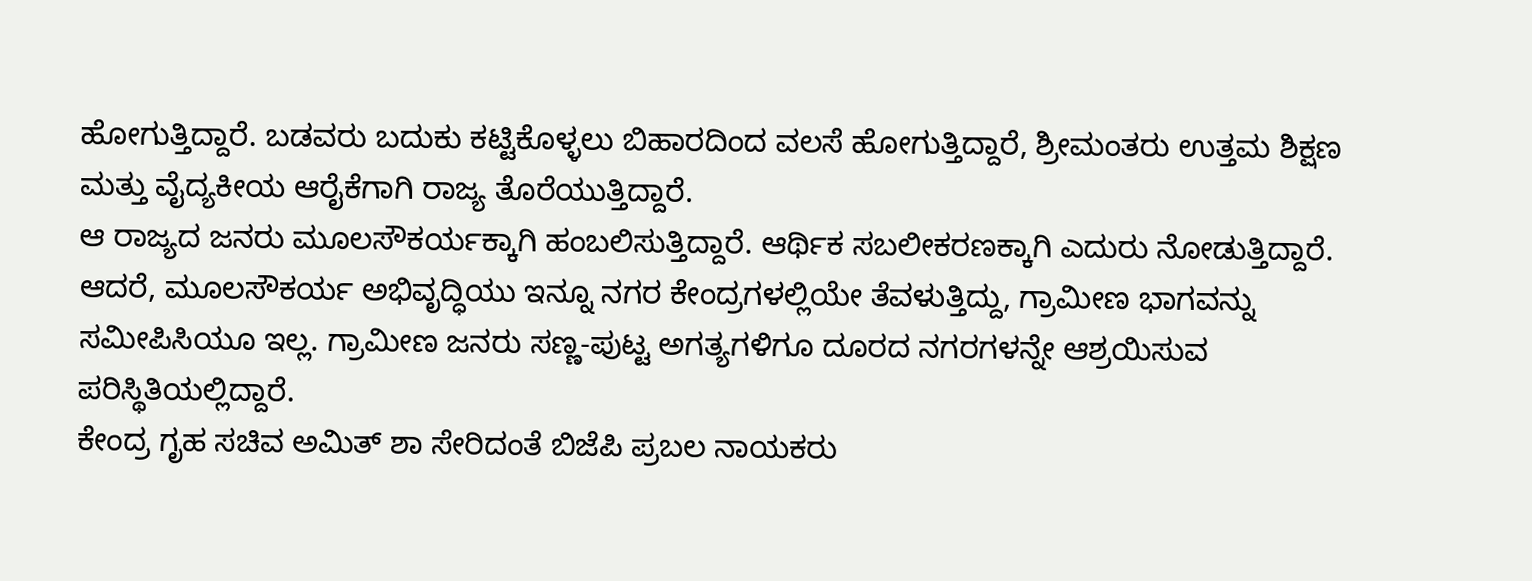ಹೋಗುತ್ತಿದ್ದಾರೆ. ಬಡವರು ಬದುಕು ಕಟ್ಟಿಕೊಳ್ಳಲು ಬಿಹಾರದಿಂದ ವಲಸೆ ಹೋಗುತ್ತಿದ್ದಾರೆ, ಶ್ರೀಮಂತರು ಉತ್ತಮ ಶಿಕ್ಷಣ ಮತ್ತು ವೈದ್ಯಕೀಯ ಆರೈಕೆಗಾಗಿ ರಾಜ್ಯ ತೊರೆಯುತ್ತಿದ್ದಾರೆ.
ಆ ರಾಜ್ಯದ ಜನರು ಮೂಲಸೌಕರ್ಯಕ್ಕಾಗಿ ಹಂಬಲಿಸುತ್ತಿದ್ದಾರೆ. ಆರ್ಥಿಕ ಸಬಲೀಕರಣಕ್ಕಾಗಿ ಎದುರು ನೋಡುತ್ತಿದ್ದಾರೆ. ಆದರೆ, ಮೂಲಸೌಕರ್ಯ ಅಭಿವೃದ್ಧಿಯು ಇನ್ನೂ ನಗರ ಕೇಂದ್ರಗಳಲ್ಲಿಯೇ ತೆವಳುತ್ತಿದ್ದು, ಗ್ರಾಮೀಣ ಭಾಗವನ್ನು ಸಮೀಪಿಸಿಯೂ ಇಲ್ಲ. ಗ್ರಾಮೀಣ ಜನರು ಸಣ್ಣ-ಪುಟ್ಟ ಅಗತ್ಯಗಳಿಗೂ ದೂರದ ನಗರಗಳನ್ನೇ ಆಶ್ರಯಿಸುವ ಪರಿಸ್ಥಿತಿಯಲ್ಲಿದ್ದಾರೆ.
ಕೇಂದ್ರ ಗೃಹ ಸಚಿವ ಅಮಿತ್ ಶಾ ಸೇರಿದಂತೆ ಬಿಜೆಪಿ ಪ್ರಬಲ ನಾಯಕರು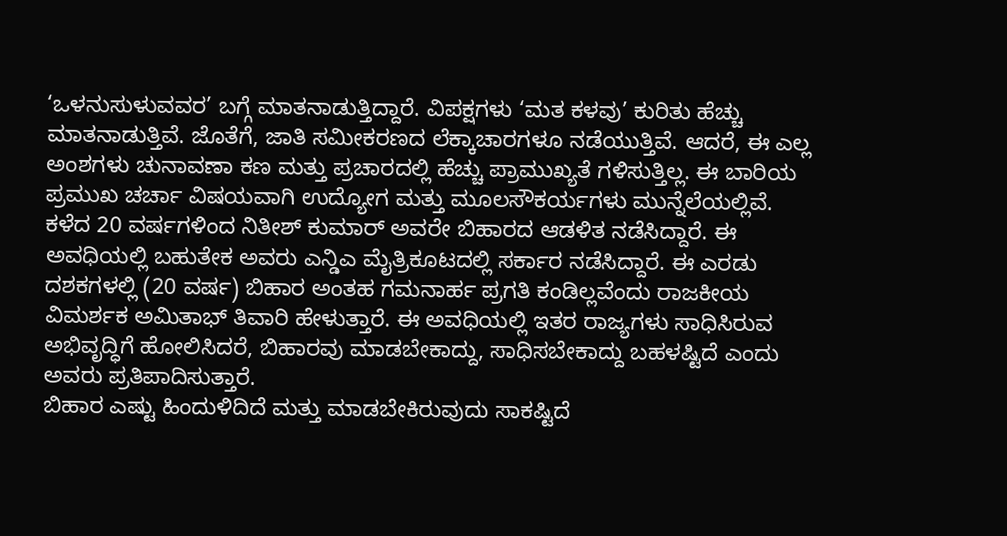‘ಒಳನುಸುಳುವವರ’ ಬಗ್ಗೆ ಮಾತನಾಡುತ್ತಿದ್ದಾರೆ. ವಿಪಕ್ಷಗಳು ‘ಮತ ಕಳವು’ ಕುರಿತು ಹೆಚ್ಚು ಮಾತನಾಡುತ್ತಿವೆ. ಜೊತೆಗೆ, ಜಾತಿ ಸಮೀಕರಣದ ಲೆಕ್ಕಾಚಾರಗಳೂ ನಡೆಯುತ್ತಿವೆ. ಆದರೆ, ಈ ಎಲ್ಲ ಅಂಶಗಳು ಚುನಾವಣಾ ಕಣ ಮತ್ತು ಪ್ರಚಾರದಲ್ಲಿ ಹೆಚ್ಚು ಪ್ರಾಮುಖ್ಯತೆ ಗಳಿಸುತ್ತಿಲ್ಲ. ಈ ಬಾರಿಯ ಪ್ರಮುಖ ಚರ್ಚಾ ವಿಷಯವಾಗಿ ಉದ್ಯೋಗ ಮತ್ತು ಮೂಲಸೌಕರ್ಯಗಳು ಮುನ್ನೆಲೆಯಲ್ಲಿವೆ.
ಕಳೆದ 20 ವರ್ಷಗಳಿಂದ ನಿತೀಶ್ ಕುಮಾರ್ ಅವರೇ ಬಿಹಾರದ ಆಡಳಿತ ನಡೆಸಿದ್ದಾರೆ. ಈ ಅವಧಿಯಲ್ಲಿ ಬಹುತೇಕ ಅವರು ಎನ್ಡಿಎ ಮೈತ್ರಿಕೂಟದಲ್ಲಿ ಸರ್ಕಾರ ನಡೆಸಿದ್ದಾರೆ. ಈ ಎರಡು ದಶಕಗಳಲ್ಲಿ (20 ವರ್ಷ) ಬಿಹಾರ ಅಂತಹ ಗಮನಾರ್ಹ ಪ್ರಗತಿ ಕಂಡಿಲ್ಲವೆಂದು ರಾಜಕೀಯ ವಿಮರ್ಶಕ ಅಮಿತಾಭ್ ತಿವಾರಿ ಹೇಳುತ್ತಾರೆ. ಈ ಅವಧಿಯಲ್ಲಿ ಇತರ ರಾಜ್ಯಗಳು ಸಾಧಿಸಿರುವ ಅಭಿವೃದ್ಧಿಗೆ ಹೋಲಿಸಿದರೆ, ಬಿಹಾರವು ಮಾಡಬೇಕಾದ್ದು, ಸಾಧಿಸಬೇಕಾದ್ದು ಬಹಳಷ್ಟಿದೆ ಎಂದು ಅವರು ಪ್ರತಿಪಾದಿಸುತ್ತಾರೆ.
ಬಿಹಾರ ಎಷ್ಟು ಹಿಂದುಳಿದಿದೆ ಮತ್ತು ಮಾಡಬೇಕಿರುವುದು ಸಾಕಷ್ಟಿದೆ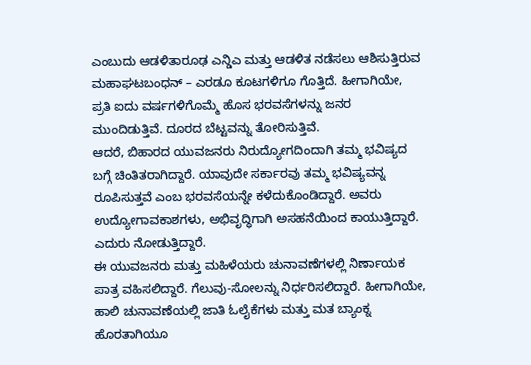ಎಂಬುದು ಆಡಳಿತಾರೂಢ ಎನ್ಡಿಎ ಮತ್ತು ಆಡಳಿತ ನಡೆಸಲು ಆಶಿಸುತ್ತಿರುವ ಮಹಾಘಟಬಂಧನ್ – ಎರಡೂ ಕೂಟಗಳಿಗೂ ಗೊತ್ತಿದೆ. ಹೀಗಾಗಿಯೇ, ಪ್ರತಿ ಐದು ವರ್ಷಗಳಿಗೊಮ್ಮೆ ಹೊಸ ಭರವಸೆಗಳನ್ನು ಜನರ ಮುಂದಿಡುತ್ತಿವೆ. ದೂರದ ಬೆಟ್ಟವನ್ನು ತೋರಿಸುತ್ತಿವೆ.
ಆದರೆ, ಬಿಹಾರದ ಯುವಜನರು ನಿರುದ್ಯೋಗದಿಂದಾಗಿ ತಮ್ಮ ಭವಿಷ್ಯದ ಬಗ್ಗೆ ಚಿಂತಿತರಾಗಿದ್ದಾರೆ. ಯಾವುದೇ ಸರ್ಕಾರವು ತಮ್ಮ ಭವಿಷ್ಯವನ್ನ ರೂಪಿಸುತ್ತವೆ ಎಂಬ ಭರವಸೆಯನ್ನೇ ಕಳೆದುಕೊಂಡಿದ್ದಾರೆ. ಅವರು ಉದ್ಯೋಗಾವಕಾಶಗಳು, ಅಭಿವೃದ್ಧಿಗಾಗಿ ಅಸಹನೆಯಿಂದ ಕಾಯುತ್ತಿದ್ದಾರೆ. ಎದುರು ನೋಡುತ್ತಿದ್ದಾರೆ.
ಈ ಯುವಜನರು ಮತ್ತು ಮಹಿಳೆಯರು ಚುನಾವಣೆಗಳಲ್ಲಿ ನಿರ್ಣಾಯಕ ಪಾತ್ರ ವಹಿಸಲಿದ್ದಾರೆ. ಗೆಲುವು-ಸೋಲನ್ನು ನಿರ್ಧರಿಸಲಿದ್ದಾರೆ. ಹೀಗಾಗಿಯೇ, ಹಾಲಿ ಚುನಾವಣೆಯಲ್ಲಿ ಜಾತಿ ಓಲೈಕೆಗಳು ಮತ್ತು ಮತ ಬ್ಯಾಂಕ್ನ ಹೊರತಾಗಿಯೂ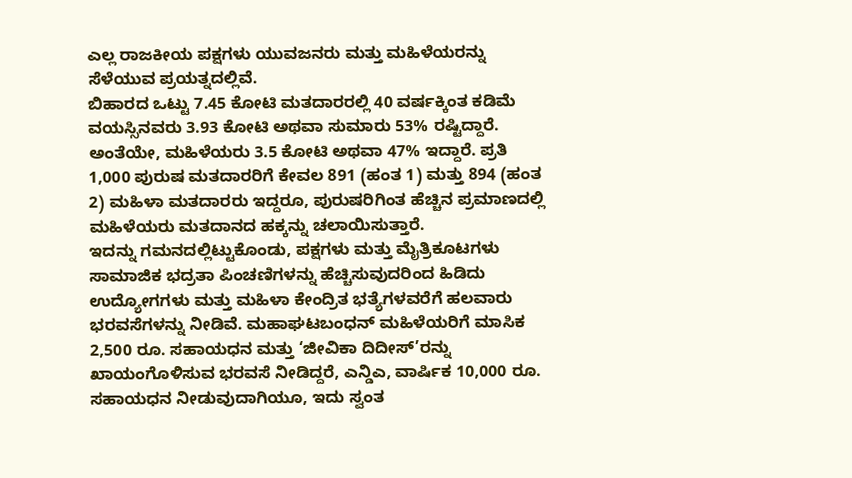ಎಲ್ಲ ರಾಜಕೀಯ ಪಕ್ಷಗಳು ಯುವಜನರು ಮತ್ತು ಮಹಿಳೆಯರನ್ನು ಸೆಳೆಯುವ ಪ್ರಯತ್ನದಲ್ಲಿವೆ.
ಬಿಹಾರದ ಒಟ್ಟು 7.45 ಕೋಟಿ ಮತದಾರರಲ್ಲಿ 40 ವರ್ಷಕ್ಕಿಂತ ಕಡಿಮೆ ವಯಸ್ಸಿನವರು 3.93 ಕೋಟಿ ಅಥವಾ ಸುಮಾರು 53% ರಷ್ಟಿದ್ದಾರೆ. ಅಂತೆಯೇ, ಮಹಿಳೆಯರು 3.5 ಕೋಟಿ ಅಥವಾ 47% ಇದ್ದಾರೆ. ಪ್ರತಿ 1,000 ಪುರುಷ ಮತದಾರರಿಗೆ ಕೇವಲ 891 (ಹಂತ 1) ಮತ್ತು 894 (ಹಂತ 2) ಮಹಿಳಾ ಮತದಾರರು ಇದ್ದರೂ, ಪುರುಷರಿಗಿಂತ ಹೆಚ್ಚಿನ ಪ್ರಮಾಣದಲ್ಲಿ ಮಹಿಳೆಯರು ಮತದಾನದ ಹಕ್ಕನ್ನು ಚಲಾಯಿಸುತ್ತಾರೆ.
ಇದನ್ನು ಗಮನದಲ್ಲಿಟ್ಟುಕೊಂಡು, ಪಕ್ಷಗಳು ಮತ್ತು ಮೈತ್ರಿಕೂಟಗಳು ಸಾಮಾಜಿಕ ಭದ್ರತಾ ಪಿಂಚಣಿಗಳನ್ನು ಹೆಚ್ಚಿಸುವುದರಿಂದ ಹಿಡಿದು ಉದ್ಯೋಗಗಳು ಮತ್ತು ಮಹಿಳಾ ಕೇಂದ್ರಿತ ಭತ್ಯೆಗಳವರೆಗೆ ಹಲವಾರು ಭರವಸೆಗಳನ್ನು ನೀಡಿವೆ. ಮಹಾಘಟಬಂಧನ್ ಮಹಿಳೆಯರಿಗೆ ಮಾಸಿಕ 2,500 ರೂ. ಸಹಾಯಧನ ಮತ್ತು ‘ಜೀವಿಕಾ ದಿದೀಸ್’ರನ್ನು ಖಾಯಂಗೊಳಿಸುವ ಭರವಸೆ ನೀಡಿದ್ದರೆ, ಎನ್ಡಿಎ, ವಾರ್ಷಿಕ 10,000 ರೂ. ಸಹಾಯಧನ ನೀಡುವುದಾಗಿಯೂ, ಇದು ಸ್ವಂತ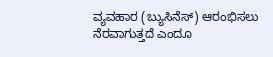ವ್ಯವಹಾರ (ಬ್ಯುಸಿನೆಸ್) ಆರಂಭಿಸಲು ನೆರವಾಗುತ್ತದೆ ಎಂದೂ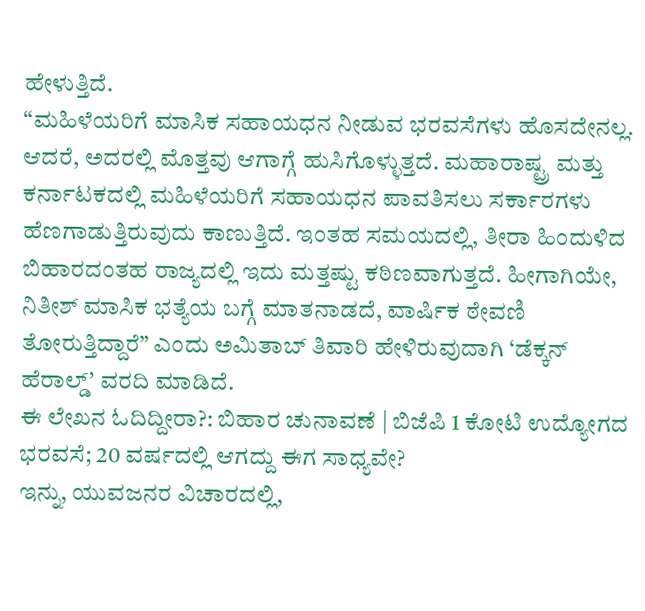ಹೇಳುತ್ತಿದೆ.
“ಮಹಿಳೆಯರಿಗೆ ಮಾಸಿಕ ಸಹಾಯಧನ ನೀಡುವ ಭರವಸೆಗಳು ಹೊಸದೇನಲ್ಲ. ಆದರೆ, ಅದರಲ್ಲಿ ಮೊತ್ತವು ಆಗಾಗ್ಗೆ ಹುಸಿಗೊಳ್ಳುತ್ತದೆ. ಮಹಾರಾಷ್ಟ್ರ ಮತ್ತು ಕರ್ನಾಟಕದಲ್ಲಿ ಮಹಿಳೆಯರಿಗೆ ಸಹಾಯಧನ ಪಾವತಿಸಲು ಸರ್ಕಾರಗಳು ಹೆಣಗಾಡುತ್ತಿರುವುದು ಕಾಣುತ್ತಿದೆ. ಇಂತಹ ಸಮಯದಲ್ಲಿ, ತೀರಾ ಹಿಂದುಳಿದ ಬಿಹಾರದಂತಹ ರಾಜ್ಯದಲ್ಲಿ ಇದು ಮತ್ತಷ್ಟು ಕಠಿಣವಾಗುತ್ತದೆ. ಹೀಗಾಗಿಯೇ, ನಿತೀಶ್ ಮಾಸಿಕ ಭತ್ಯೆಯ ಬಗ್ಗೆ ಮಾತನಾಡದೆ, ವಾರ್ಷಿಕ ಠೇವಣಿ ತೋರುತ್ತಿದ್ದಾರೆ” ಎಂದು ಅಮಿತಾಬ್ ತಿವಾರಿ ಹೇಳಿರುವುದಾಗಿ ‘ಡೆಕ್ಕನ್ ಹೆರಾಲ್ಡ್’ ವರದಿ ಮಾಡಿದೆ.
ಈ ಲೇಖನ ಓದಿದ್ದೀರಾ?: ಬಿಹಾರ ಚುನಾವಣೆ | ಬಿಜೆಪಿ 1 ಕೋಟಿ ಉದ್ಯೋಗದ ಭರವಸೆ; 20 ವರ್ಷದಲ್ಲಿ ಆಗದ್ದು ಈಗ ಸಾಧ್ಯವೇ?
ಇನ್ನು, ಯುವಜನರ ವಿಚಾರದಲ್ಲಿ,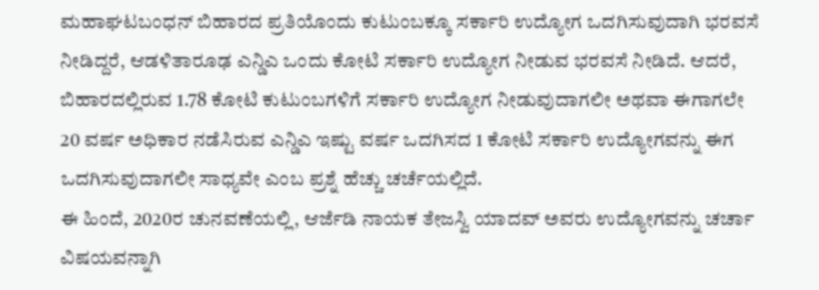ಮಹಾಘಟಬಂಧನ್ ಬಿಹಾರದ ಪ್ರತಿಯೊಂದು ಕುಟುಂಬಕ್ಕೂ ಸರ್ಕಾರಿ ಉದ್ಯೋಗ ಒದಗಿಸುವುದಾಗಿ ಭರವಸೆ ನೀಡಿದ್ದರೆ, ಆಡಳಿತಾರೂಢ ಎನ್ಡಿಎ ಒಂದು ಕೋಟಿ ಸರ್ಕಾರಿ ಉದ್ಯೋಗ ನೀಡುವ ಭರವಸೆ ನೀಡಿದೆ. ಆದರೆ, ಬಿಹಾರದಲ್ಲಿರುವ 1.78 ಕೋಟಿ ಕುಟುಂಬಗಳಿಗೆ ಸರ್ಕಾರಿ ಉದ್ಯೋಗ ನೀಡುವುದಾಗಲೀ ಅಥವಾ ಈಗಾಗಲೇ 20 ವರ್ಷ ಅಧಿಕಾರ ನಡೆಸಿರುವ ಎನ್ಡಿಎ ಇಷ್ಟು ವರ್ಷ ಒದಗಿಸದ 1 ಕೋಟಿ ಸರ್ಕಾರಿ ಉದ್ಯೋಗವನ್ನು ಈಗ ಒದಗಿಸುವುದಾಗಲೀ ಸಾಧ್ಯವೇ ಎಂಬ ಪ್ರಶ್ನೆ ಹೆಚ್ಚು ಚರ್ಚೆಯಲ್ಲಿದೆ.
ಈ ಹಿಂದೆ, 2020ರ ಚುನವಣೆಯಲ್ಲಿ, ಆರ್ಜೆಡಿ ನಾಯಕ ತೇಜಸ್ವಿ ಯಾದವ್ ಅವರು ಉದ್ಯೋಗವನ್ನು ಚರ್ಚಾ ವಿಷಯವನ್ನಾಗಿ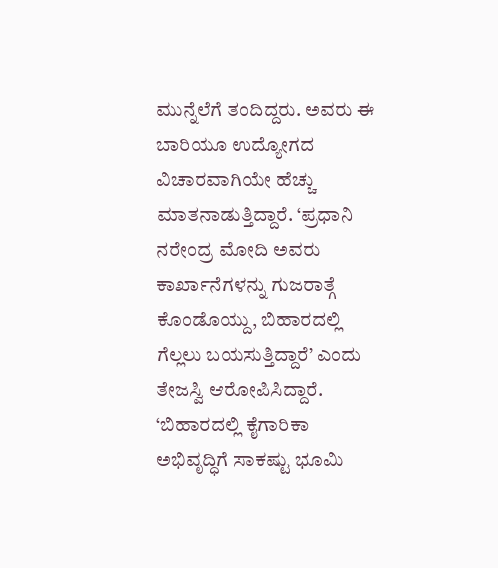ಮುನ್ನೆಲೆಗೆ ತಂದಿದ್ದರು. ಅವರು ಈ ಬಾರಿಯೂ ಉದ್ಯೋಗದ ವಿಚಾರವಾಗಿಯೇ ಹೆಚ್ಚು ಮಾತನಾಡುತ್ತಿದ್ದಾರೆ. ‘ಪ್ರಧಾನಿ ನರೇಂದ್ರ ಮೋದಿ ಅವರು ಕಾರ್ಖಾನೆಗಳನ್ನು ಗುಜರಾತ್ಗೆ ಕೊಂಡೊಯ್ದು, ಬಿಹಾರದಲ್ಲಿ ಗೆಲ್ಲಲು ಬಯಸುತ್ತಿದ್ದಾರೆ’ ಎಂದು ತೇಜಸ್ವಿ ಆರೋಪಿಸಿದ್ದಾರೆ.
‘ಬಿಹಾರದಲ್ಲಿ ಕೈಗಾರಿಕಾ ಅಭಿವೃದ್ಧಿಗೆ ಸಾಕಷ್ಟು ಭೂಮಿ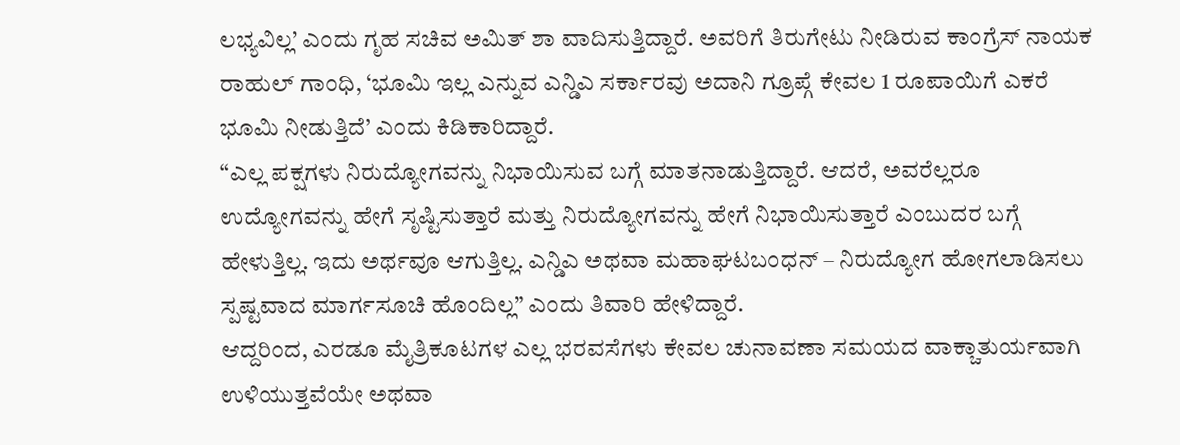ಲಭ್ಯವಿಲ್ಲ’ ಎಂದು ಗೃಹ ಸಚಿವ ಅಮಿತ್ ಶಾ ವಾದಿಸುತ್ತಿದ್ದಾರೆ. ಅವರಿಗೆ ತಿರುಗೇಟು ನೀಡಿರುವ ಕಾಂಗ್ರೆಸ್ ನಾಯಕ ರಾಹುಲ್ ಗಾಂಧಿ, ‘ಭೂಮಿ ಇಲ್ಲ ಎನ್ನುವ ಎನ್ಡಿಎ ಸರ್ಕಾರವು ಅದಾನಿ ಗ್ರೂಪ್ಗೆ ಕೇವಲ 1 ರೂಪಾಯಿಗೆ ಎಕರೆ ಭೂಮಿ ನೀಡುತ್ತಿದೆ’ ಎಂದು ಕಿಡಿಕಾರಿದ್ದಾರೆ.
“ಎಲ್ಲ ಪಕ್ಷಗಳು ನಿರುದ್ಯೋಗವನ್ನು ನಿಭಾಯಿಸುವ ಬಗ್ಗೆ ಮಾತನಾಡುತ್ತಿದ್ದಾರೆ. ಆದರೆ, ಅವರೆಲ್ಲರೂ ಉದ್ಯೋಗವನ್ನು ಹೇಗೆ ಸೃಷ್ಟಿಸುತ್ತಾರೆ ಮತ್ತು ನಿರುದ್ಯೋಗವನ್ನು ಹೇಗೆ ನಿಭಾಯಿಸುತ್ತಾರೆ ಎಂಬುದರ ಬಗ್ಗೆ ಹೇಳುತ್ತಿಲ್ಲ. ಇದು ಅರ್ಥವೂ ಆಗುತ್ತಿಲ್ಲ. ಎನ್ಡಿಎ ಅಥವಾ ಮಹಾಘಟಬಂಧನ್ – ನಿರುದ್ಯೋಗ ಹೋಗಲಾಡಿಸಲು ಸ್ಪಷ್ಟವಾದ ಮಾರ್ಗಸೂಚಿ ಹೊಂದಿಲ್ಲ” ಎಂದು ತಿವಾರಿ ಹೇಳಿದ್ದಾರೆ.
ಆದ್ದರಿಂದ, ಎರಡೂ ಮೈತ್ರಿಕೂಟಗಳ ಎಲ್ಲ ಭರವಸೆಗಳು ಕೇವಲ ಚುನಾವಣಾ ಸಮಯದ ವಾಕ್ಚಾತುರ್ಯವಾಗಿ ಉಳಿಯುತ್ತವೆಯೇ ಅಥವಾ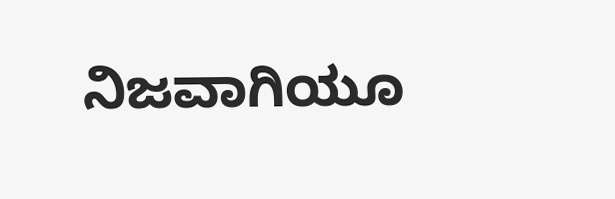ನಿಜವಾಗಿಯೂ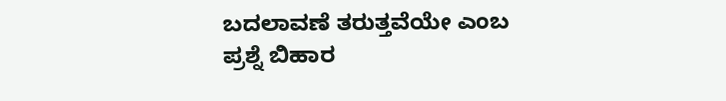ಬದಲಾವಣೆ ತರುತ್ತವೆಯೇ ಎಂಬ ಪ್ರಶ್ನೆ ಬಿಹಾರ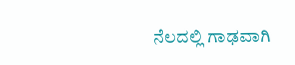ನೆಲದಲ್ಲಿ ಗಾಢವಾಗಿ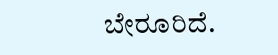ಬೇರೂರಿದೆ.